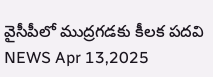వైసీపీలో ముద్రగడకు కీలక పదవి
NEWS Apr 13,2025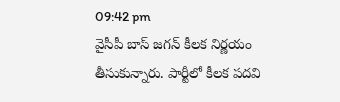09:42 pm
వైసీపీ బాస్ జగన్ కీలక నిర్ణయం తీసుకున్నారు. పార్టీలో కీలక పదవి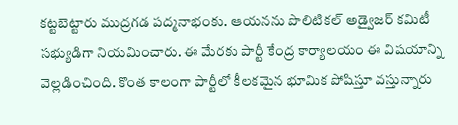కట్టబెట్టారు ముద్రగడ పద్మనాభంకు. ఆయనను పొలిటికల్ అడ్వైజర్ కమిటీ సభ్యుడిగా నియమించారు. ఈ మేరకు పార్టీ కేంద్ర కార్యాలయం ఈ విషయాన్ని వెల్లడించింది. కొంత కాలంగా పార్టీలో కీలకమైన భూమిక పోషిస్తూ వస్తున్నారు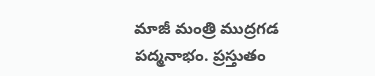మాజీ మంత్రి ముద్రగడ పద్మనాభం. ప్రస్తుతం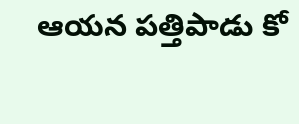ఆయన పత్తిపాడు కో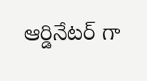ఆర్డినేటర్ గా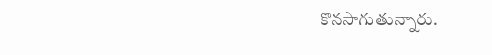కొనసాగుతున్నారు.